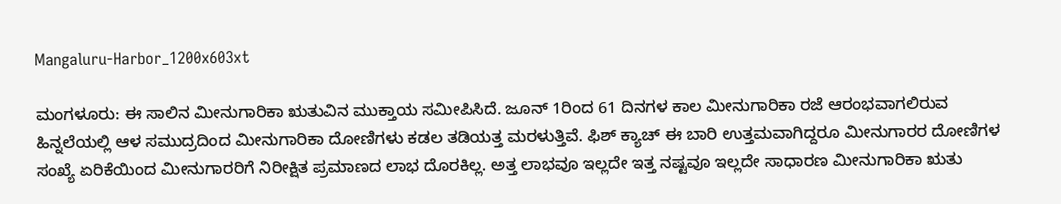Mangaluru-Harbor_1200x603xt

ಮಂಗಳೂರು: ಈ ಸಾಲಿನ ಮೀನುಗಾರಿಕಾ ಋತುವಿನ ಮುಕ್ತಾಯ ಸಮೀಪಿಸಿದೆ. ಜೂನ್ 1ರಿಂದ 61 ದಿನಗಳ ಕಾಲ ಮೀನುಗಾರಿಕಾ ರಜೆ ಆರಂಭವಾಗಲಿರುವ ಹಿನ್ನಲೆಯಲ್ಲಿ ಆಳ ಸಮುದ್ರದಿಂದ ಮೀನುಗಾರಿಕಾ ದೋಣಿಗಳು ಕಡಲ ತಡಿಯತ್ತ ಮರಳುತ್ತಿವೆ. ಫಿಶ್ ಕ್ಯಾಚ್ ಈ ಬಾರಿ ಉತ್ತಮವಾಗಿದ್ದರೂ ಮೀನುಗಾರರ ದೋಣಿಗಳ ಸಂಖ್ಯೆ ಏರಿಕೆಯಿಂದ ಮೀನುಗಾರರಿಗೆ ನಿರೀಕ್ಷಿತ ಪ್ರಮಾಣದ ಲಾಭ ದೊರಕಿಲ್ಲ. ಅತ್ತ ಲಾಭವೂ ಇಲ್ಲದೇ ಇತ್ತ ನಷ್ಟವೂ ಇಲ್ಲದೇ ಸಾಧಾರಣ ಮೀನುಗಾರಿಕಾ ಋತು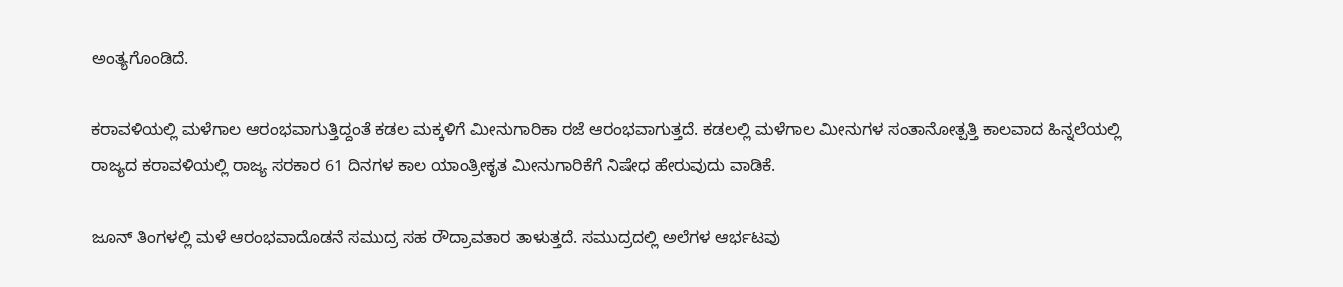ಅಂತ್ಯಗೊಂಡಿದೆ.

ಕರಾವಳಿಯಲ್ಲಿ ಮಳೆಗಾಲ ಆರಂಭವಾಗುತ್ತಿದ್ದಂತೆ ಕಡಲ ಮಕ್ಕಳಿಗೆ ಮೀನುಗಾರಿಕಾ ರಜೆ ಆರಂಭವಾಗುತ್ತದೆ. ಕಡಲಲ್ಲಿ ಮಳೆಗಾಲ ಮೀನುಗಳ ಸಂತಾನೋತ್ಪತ್ತಿ ಕಾಲವಾದ ಹಿನ್ನಲೆಯಲ್ಲಿ ರಾಜ್ಯದ ಕರಾವಳಿಯಲ್ಲಿ ರಾಜ್ಯ ಸರಕಾರ 61 ದಿನಗಳ ಕಾಲ ಯಾಂತ್ರೀಕೃತ ಮೀನುಗಾರಿಕೆಗೆ ನಿಷೇಧ ಹೇರುವುದು ವಾಡಿಕೆ.

ಜೂನ್‌ ತಿಂಗಳಲ್ಲಿ ಮಳೆ ಆರಂಭವಾದೊಡನೆ ಸಮುದ್ರ ಸಹ ರೌದ್ರಾವತಾರ ತಾಳುತ್ತದೆ. ಸಮುದ್ರದಲ್ಲಿ ಅಲೆಗಳ ಆರ್ಭಟವು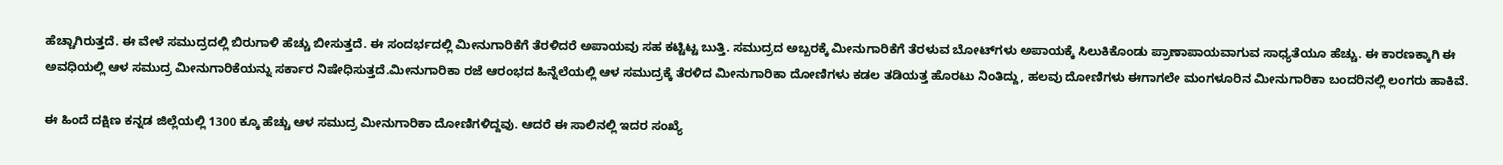ಹೆಚ್ಚಾಗಿರುತ್ತದೆ. ಈ ವೇಳೆ ಸಮುದ್ರದಲ್ಲಿ ಬಿರುಗಾಳಿ ಹೆಚ್ಚು ಬೀಸುತ್ತದೆ. ಈ ಸಂದರ್ಭದಲ್ಲಿ ಮೀನುಗಾರಿಕೆಗೆ ತೆರಳಿದರೆ ಅಪಾಯವು ಸಹ ಕಟ್ಟಿಟ್ಟ ಬುತ್ತಿ. ಸಮುದ್ರದ ಅಬ್ಬರಕ್ಕೆ ಮೀನುಗಾರಿಕೆಗೆ ತೆರಳುವ ಬೋಟ್‌‌ಗಳು ಅಪಾಯಕ್ಕೆ ಸಿಲುಕಿಕೊಂಡು ಪ್ರಾಣಾಪಾಯವಾಗುವ ಸಾಧ್ಯತೆಯೂ ಹೆಚ್ಚು. ಈ ಕಾರಣಕ್ಕಾಗಿ ಈ ಅವಧಿಯಲ್ಲಿ ಆಳ ಸಮುದ್ರ ಮೀನುಗಾರಿಕೆಯನ್ನು ಸರ್ಕಾರ ನಿಷೇಧಿಸುತ್ತದೆ.ಮೀನುಗಾರಿಕಾ ರಜೆ ಆರಂಭದ ಹಿನ್ನೆಲೆಯಲ್ಲಿ ಆಳ ಸಮುದ್ರಕ್ಕೆ ತೆರಳಿದ ಮೀನುಗಾರಿಕಾ ದೋಣಿಗಳು ಕಡಲ ತಡಿಯತ್ತ ಹೊರಟು ನಿಂತಿದ್ದು, ಹಲವು ದೋಣಿಗಳು ಈಗಾಗಲೇ ಮಂಗಳೂರಿನ ಮೀನುಗಾರಿಕಾ ಬಂದರಿನಲ್ಲಿ ಲಂಗರು ಹಾಕಿವೆ.

ಈ ಹಿಂದೆ ದಕ್ಷಿಣ ಕನ್ನಡ ಜಿಲ್ಲೆಯಲ್ಲಿ 1300 ಕ್ಕೂ ಹೆಚ್ಚು ಆಳ ಸಮುದ್ರ ಮೀನುಗಾರಿಕಾ ದೋಣಿಗಳಿದ್ದವು. ಆದರೆ ಈ ಸಾಲಿನಲ್ಲಿ ಇದರ ಸಂಖ್ಯೆ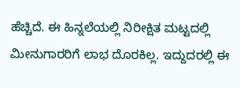ಹೆಚ್ಚಿದೆ. ಈ ಹಿನ್ನಲೆಯಲ್ಲಿ ನಿರೀಕ್ಷಿತ ಮಟ್ಟದಲ್ಲಿ ಮೀನುಗಾರರಿಗೆ ಲಾಭ ದೊರಕಿಲ್ಲ. ಇದ್ದುದರಲ್ಲಿ ಈ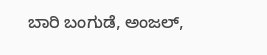ಬಾರಿ ಬಂಗುಡೆ, ಅಂಜಲ್,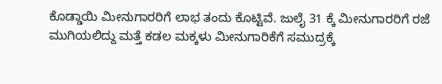ಕೊಡ್ಡಾಯಿ ಮೀನುಗಾರರಿಗೆ ಲಾಭ ತಂದು ಕೊಟ್ಟಿವೆ. ಜುಲೈ 31 ಕ್ಕೆ ಮೀನುಗಾರರಿಗೆ ರಜೆ ಮುಗಿಯಲಿದ್ದು ಮತ್ತೆ ಕಡಲ ಮಕ್ಕಳು ಮೀನುಗಾರಿಕೆಗೆ ಸಮುದ್ರಕ್ಕೆ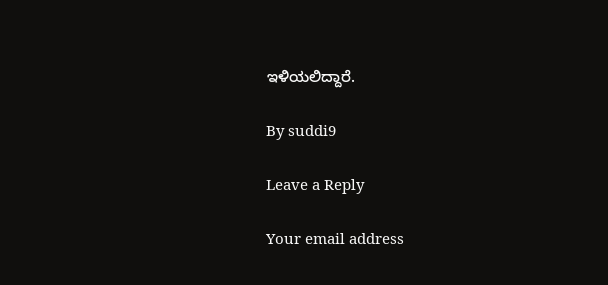ಇಳಿಯಲಿದ್ದಾರೆ.

By suddi9

Leave a Reply

Your email address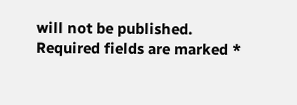will not be published. Required fields are marked *